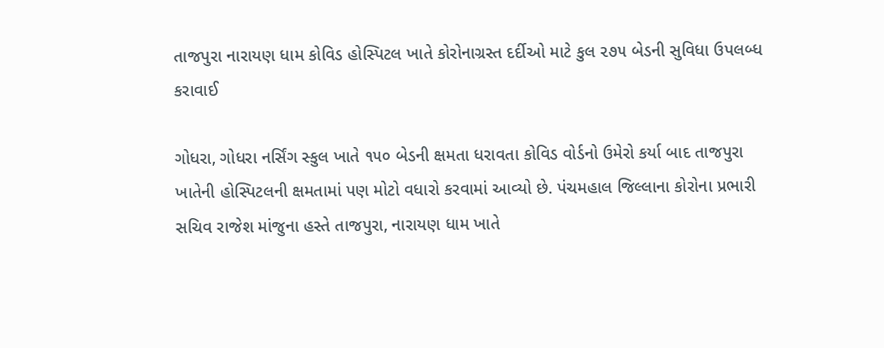તાજપુરા નારાયણ ધામ કોવિડ હોસ્પિટલ ખાતે કોરોનાગ્રસ્ત દર્દીઓ માટે કુલ ૨૭૫ બેડની સુવિધા ઉપલબ્ધ કરાવાઈ

ગોધરા, ગોધરા નર્સિંગ સ્કુલ ખાતે ૧૫૦ બેડની ક્ષમતા ધરાવતા કોવિડ વોર્ડનો ઉમેરો કર્યા બાદ તાજપુરા ખાતેની હોસ્પિટલની ક્ષમતામાં પણ મોટો વધારો કરવામાં આવ્યો છે. પંચમહાલ જિલ્લાના કોરોના પ્રભારી સચિવ રાજેશ માંજુના હસ્તે તાજપુરા, નારાયણ ધામ ખાતે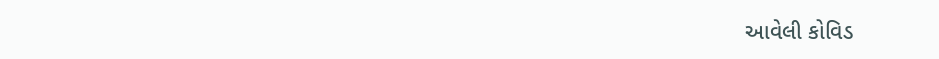આવેલી કોવિડ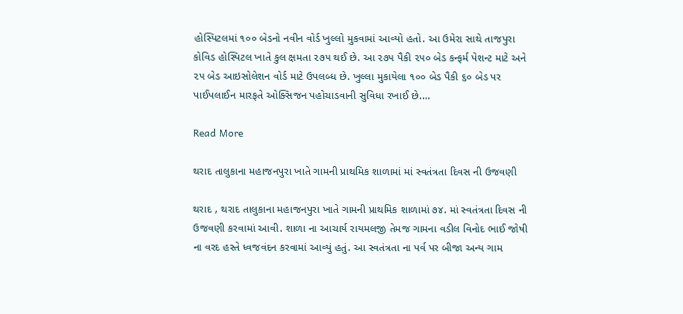હોસ્પિટલમાં ૧૦૦ બેડનો નવીન વોર્ડ ખુલ્લો મુકવામાં આવ્યો હતો. આ ઉમેરા સાથે તાજપુરા કોવિડ હોસ્પિટલ ખાતે કુલ ક્ષમતા ૨૭૫ થઈ છે. આ ૨૭૫ પૈકી ૨૫૦ બેડ કન્ફર્મ પેશન્ટ માટે અને ૨૫ બેડ આઇસોલેશન વોર્ડ માટે ઉપલબ્ધ છે. ખુલ્લા મુકાયેલા ૧૦૦ બેડ પૈકી ૬૦ બેડ પર પાઈપલાઈન મારફતે ઓક્સિજન પહોચાડવાની સુવિધા રખાઈ છે.…

Read More

થરાદ તાલુકાના મહાજનપુરા ખાતે ગામની પ્રાથમિક શાળામાં માં સ્વતંત્રતા દિવસ ની ઉજવણી

થરાદ , થરાદ તાલુકાના મહાજનપુરા ખાતે ગામની પ્રાથમિક શાળામાં ૭૪. માં સ્વતંત્રતા દિવસ ની ઉજવણી કરવામાં આવી. શાળા ના આચાર્ય રાયમલજી તેમજ ગામના વડીલ વિનોદ ભાઈ જોષી ના વરદ હસ્તે ધ્વજવંદન કરવામાં આવ્યું હતું. આ સ્વતંત્રતા ના પર્વ પર બીજા અન્ય ગામ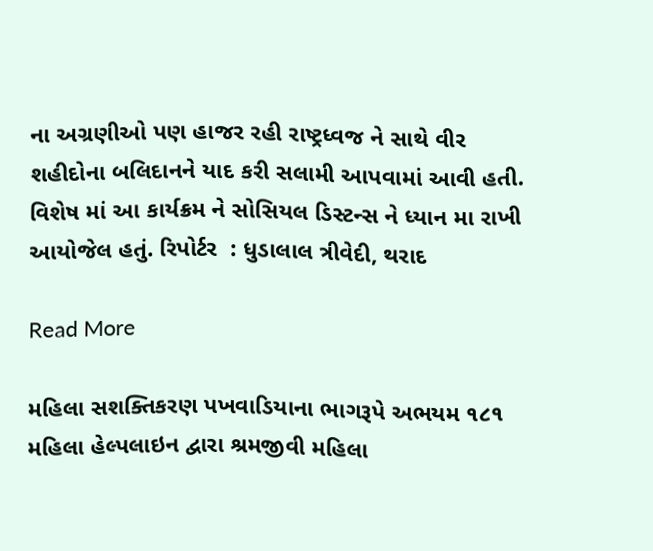ના અગ્રણીઓ પણ હાજર રહી રાષ્ટ્રધ્વજ ને સાથે વીર શહીદોના બલિદાનને યાદ કરી સલામી આપવામાં આવી હતી. વિશેષ માં આ કાર્યક્રમ ને સોસિયલ ડિસ્ટન્સ ને ધ્યાન મા રાખી આયોજેલ હતું. રિપોર્ટર  : ધુડાલાલ ત્રીવેદી, થરાદ

Read More

મહિલા સશક્તિકરણ પખવાડિયાના ભાગરૂપે અભયમ ૧૮૧ મહિલા હેલ્પલાઇન દ્વારા શ્રમજીવી મહિલા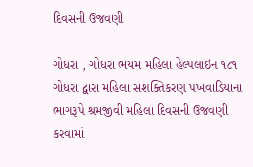દિવસની ઉજવણી

ગોધરા , ગોધરા ભયમ મહિલા હેલ્પલાઇન ૧૮૧ ગોધરા દ્વારા મહિલા સશક્તિકરણ પખવાડિયાના ભાગરૂપે શ્રમજીવી મહિલા દિવસની ઉજવણી કરવામાં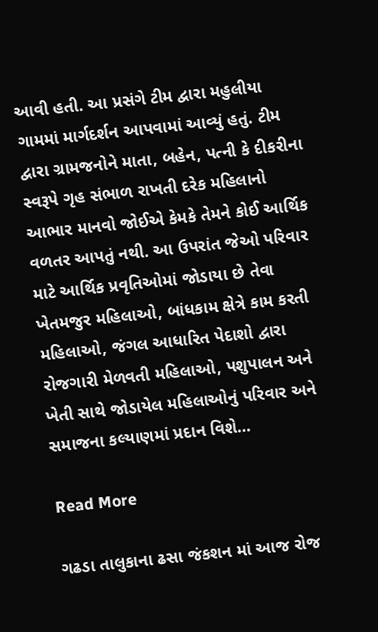આવી હતી. આ પ્રસંગે ટીમ દ્વારા મહુલીયા ગામમાં માર્ગદર્શન આપવામાં આવ્યું હતું. ટીમ દ્વારા ગ્રામજનોને માતા, બહેન, પત્ની કે દીકરીના સ્વરૂપે ગૃહ સંભાળ રાખતી દરેક મહિલાનો આભાર માનવો જોઈએ કેમકે તેમને કોઈ આર્થિક વળતર આપતું નથી. આ ઉપરાંત જેઓ પરિવાર માટે આર્થિક પ્રવૃતિઓમાં જોડાયા છે તેવા ખેતમજુર મહિલાઓ, બાંધકામ ક્ષેત્રે કામ કરતી મહિલાઓ, જંગલ આધારિત પેદાશો દ્વારા રોજગારી મેળવતી મહિલાઓ, પશુપાલન અને ખેતી સાથે જોડાયેલ મહિલાઓનું પરિવાર અને સમાજના કલ્યાણમાં પ્રદાન વિશે…

Read More

ગઢડા તાલુકાના ઢસા જંકશન માં આજ રોજ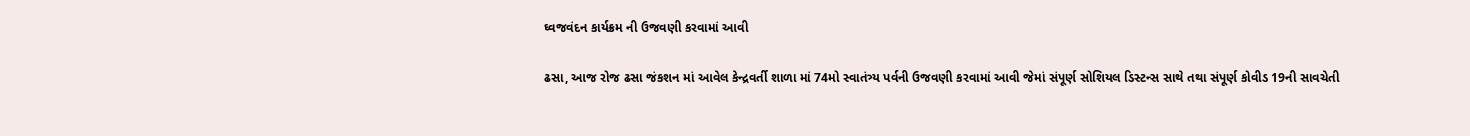ઘ્વજવંદન કાર્યક્રમ ની ઉજવણી કરવામાં આવી

ઢસા, આજ રોજ ઢસા જંકશન માં આવેલ કેન્દ્રવર્તી શાળા માં 74મો સ્વાતંત્ર્ય પર્વની ઉજવણી કરવામાં આવી જેમાં સંપૂર્ણ સોશિયલ ડિસ્ટન્સ સાથે તથા સંપૂર્ણ કોવીડ 19ની સાવચેતી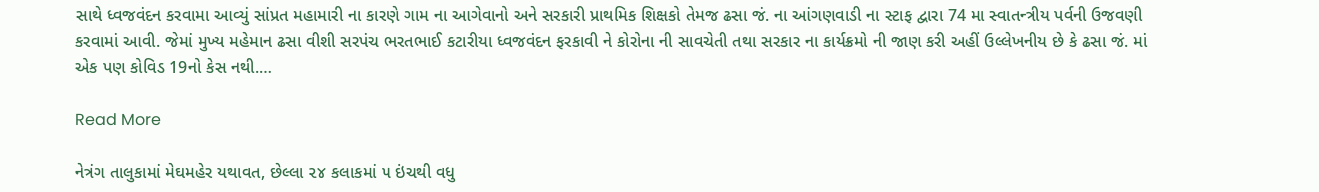સાથે ધ્વજવંદન કરવામા આવ્યું સાંપ્રત મહામારી ના કારણે ગામ ના આગેવાનો અને સરકારી પ્રાથમિક શિક્ષકો તેમજ ઢસા જં. ના આંગણવાડી ના સ્ટાફ દ્વારા 74 મા સ્વાતન્ત્રીય પર્વની ઉજવણી કરવામાં આવી. જેમાં મુખ્ય મહેમાન ઢસા વીશી સરપંચ ભરતભાઈ કટારીયા ધ્વજવંદન ફરકાવી ને કોરોના ની સાવચેતી તથા સરકાર ના કાર્યક્રમો ની જાણ કરી અહીં ઉલ્લેખનીય છે કે ઢસા જં. માં એક પણ કોવિડ 19નો કેસ નથી.…

Read More

નેત્રંગ તાલુકામાં મેઘમહેર યથાવત, છેલ્લા ૨૪ કલાકમાં ૫ ઇંચથી વધુ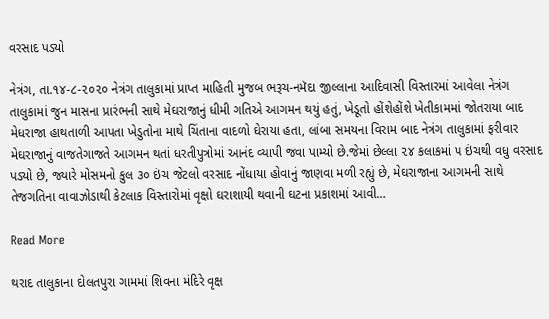વરસાદ પડ્યો

નેત્રંગ, તા.૧૪-૮-૨૦૨૦ નેત્રંગ તાલુકામાં પ્રાપ્ત માહિતી મુજબ ભરૂચ-નમૅદા જીલ્લાના આદિવાસી વિસ્તારમાં આવેલા નેત્રંગ તાલુકામાં જુન માસના પ્રારંભની સાથે મેઘરાજાનું ધીમી ગતિએ આગમન થયું હતું, ખેડૂતો હોંશેહોંશે ખેતીકામમાં જોતરાયા બાદ મેધરાજા હાથતાળી આપતા ખેડુતોના માથે ચિંતાના વાદળો ઘેરાયા હતા, લાંબા સમયના વિરામ બાદ નેત્રંગ તાલુકામાં ફરીવાર મેઘરાજાનું વાજતેગાજતે આગમન થતાં ધરતીપુત્રોમાં આનંદ વ્યાપી જવા પામ્યો છે.જેમાં છેલ્લા ૨૪ કલાકમાં ૫ ઇંચથી વધુ વરસાદ પડ્યો છે, જ્યારે મોસમનો કુલ ૩૦ ઇંચ જેટલો વરસાદ નોંધાયા હોવાનું જાણવા મળી રહ્યું છે, મેઘરાજાના આગમની સાથે તેજગતિના વાવાઝોડાથી કેટલાક વિસ્તારોમાં વૃક્ષો ઘરાશાયી થવાની ઘટના પ્રકાશમાં આવી…

Read More

થરાદ તાલુકાના દોલતપુરા ગામમાં શિવના મંદિરે વૃક્ષ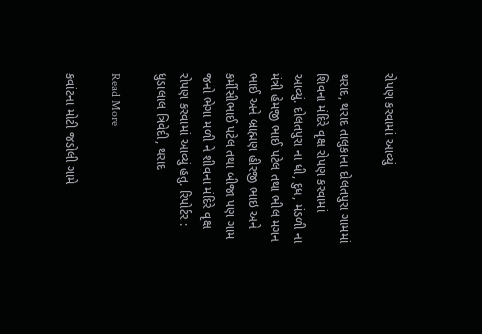રોપણ કરવામાં આવ્યું

થરાદ, થરાદ તાલુકાના દોલતપુરા ગામમાં શિવના મંદિરે વૃક્ષ રોપણ કરવામાં આવ્યું. દોલતપુરા ના ધી, દુધ, મંડળી ના મંત્રી હેમજી ભાઈ પટેલ તથા ભીલ મગન ભાઈ અને બ્રાહ્મણ હીરજી ભાઇ અને કર્મીસીભાઈ પટેલ તથા બીજા પણ ગામ જનો ભેગા મળી ને શીવના મંદિરે વૃક્ષ રોપણ કરવામાં આવ્યું હતુ. રિપોર્ટર : ધુડાલાલ ત્રિવેદી, થરાદ

Read More

કવાંટના મોટી જડોલી ગામે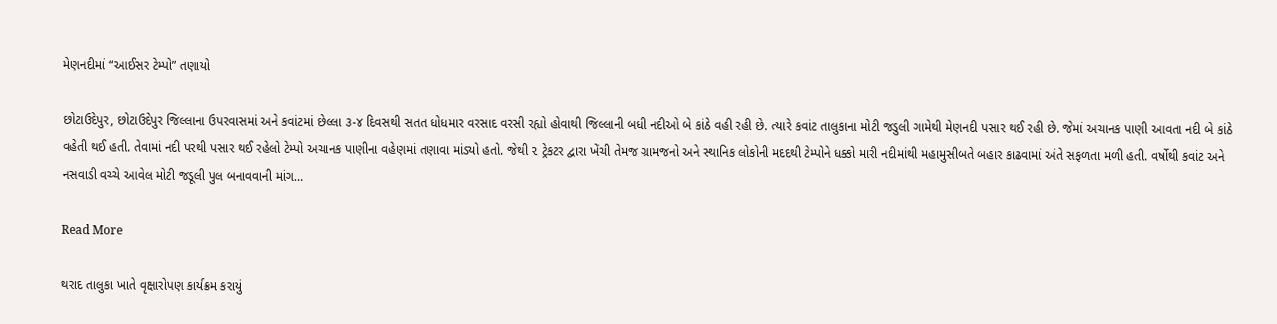મેણનદીમાં “આઈસર ટેમ્પો” તણાયો

છોટાઉદેપુર, છોટાઉદેપુર જિલ્લાના ઉપરવાસમાં અને કવાંટમાં છેલ્લા ૩-૪ દિવસથી સતત ધોધમાર વરસાદ વરસી રહ્યો હોવાથી જિલ્લાની બધી નદીઓ બે કાંઠે વહી રહી છે. ત્યારે કવાંટ તાલુકાના મોટી જડુલી ગામેથી મેણનદી પસાર થઈ રહી છે. જેમાં અચાનક પાણી આવતા નદી બે કાંઠે વહેતી થઈ હતી. તેવામાં નદી પરથી પસાર થઈ રહેલો ટેમ્પો અચાનક પાણીના વહેણમાં તણાવા માંડ્યો હતો. જેથી ૨ ટ્રેકટર દ્વારા ખેંચી તેમજ ગ્રામજનો અને સ્થાનિક લોકોની મદદથી ટેમ્પોને ધક્કો મારી નદીમાંથી મહામુસીબતે બહાર કાઢવામાં અંતે સફળતા મળી હતી. વર્ષોથી કવાંટ અને નસવાડી વચ્ચે આવેલ મોટી જડૂલી પુલ બનાવવાની માંગ…

Read More

થરાદ તાલુકા ખાતે વૃક્ષારોપણ કાર્યક્રમ કરાયું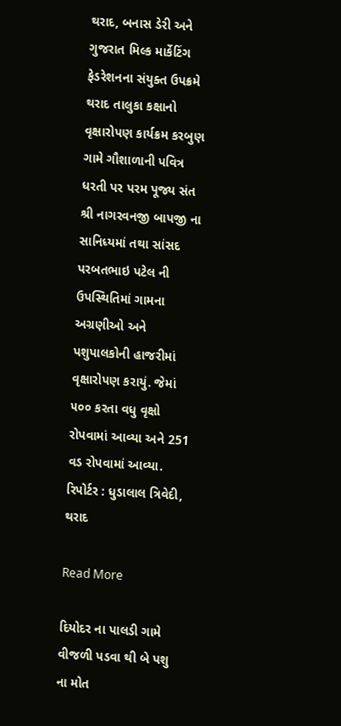થરાદ, બનાસ ડેરી અને ગુજરાત મિલ્ક માર્કેટિંગ ફેડરેશનના સંયુક્ત ઉપક્રમે થરાદ તાલુકા કક્ષાનો વૃક્ષારોપણ કાર્યક્રમ કરબુણ ગામે ગૌશાળાની પવિત્ર ધરતી પર પરમ પૂજ્ય સંત શ્રી નાગરવનજી બાપજી ના સાનિધ્યમાં તથા સાંસદ પરબતભાઇ પટેલ ની ઉપસ્થિતિમાં ગામના અગ્રણીઓ અને પશુપાલકોની હાજરીમાં વૃક્ષારોપણ કરાયું. જેમાં ૫૦૦ કરતા વધુ વૃક્ષો રોપવામાં આવ્યા અને 251 વડ રોપવામાં આવ્યા. રિપોર્ટર : ધુડાલાલ ત્રિવેદી, થરાદ

Read More

દિયોદર ના પાલડી ગામે વીજળી પડવા થી બે પશુ ના મોત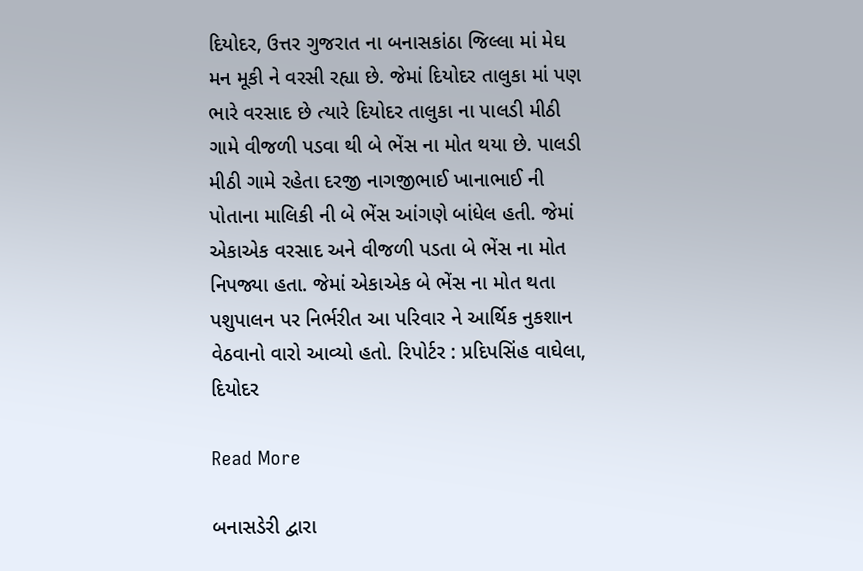દિયોદર, ઉત્તર ગુજરાત ના બનાસકાંઠા જિલ્લા માં મેઘ મન મૂકી ને વરસી રહ્યા છે. જેમાં દિયોદર તાલુકા માં પણ ભારે વરસાદ છે ત્યારે દિયોદર તાલુકા ના પાલડી મીઠી ગામે વીજળી પડવા થી બે ભેંસ ના મોત થયા છે. પાલડી મીઠી ગામે રહેતા દરજી નાગજીભાઈ ખાનાભાઈ ની પોતાના માલિકી ની બે ભેંસ આંગણે બાંધેલ હતી. જેમાં એકાએક વરસાદ અને વીજળી પડતા બે ભેંસ ના મોત નિપજ્યા હતા. જેમાં એકાએક બે ભેંસ ના મોત થતા પશુપાલન પર નિર્ભરીત આ પરિવાર ને આર્થિક નુકશાન વેઠવાનો વારો આવ્યો હતો. રિપોર્ટર : પ્રદિપસિંહ વાઘેલા, દિયોદર

Read More

બનાસડેરી દ્વારા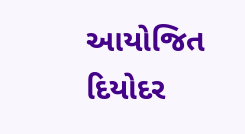આયોજિત દિયોદર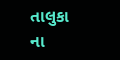તાલુકા ના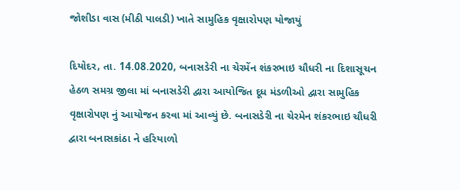જોશીડા વાસ (મીઠી પાલડી) ખાતે સામુહિક વૃક્ષારોપણ યોજાયું

દિયોદર, તા. 14.08.2020, બનાસડેરી ના ચેરમેંન શંકરભાઇ ચૌધરી ના દિશાસૂચન હેઠળ સમગ્ર જીલા માં બનાસડેરી દ્વારા આયોજિત દૂધ મંડળીઓ દ્વારા સામુહિક વૃક્ષારોપણ નું આયોજન કરવા માં આવ્યું છે. બનાસડેરી ના ચેરમેન શંકરભાઇ ચૌધરી દ્વારા બનાસકાંઠા ને હરિયાળો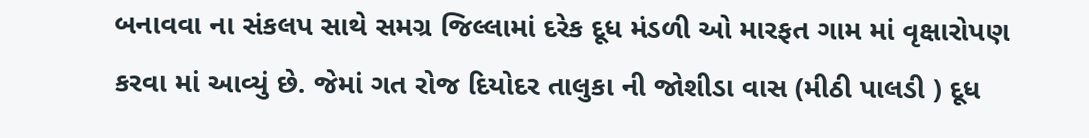બનાવવા ના સંકલપ સાથે સમગ્ર જિલ્લામાં દરેક દૂધ મંડળી ઓ મારફત ગામ માં વૃક્ષારોપણ કરવા માં આવ્યું છે. જેમાં ગત રોજ દિયોદર તાલુકા ની જોશીડા વાસ (મીઠી પાલડી ) દૂધ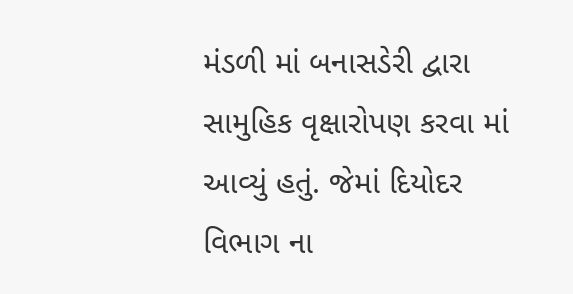મંડળી માં બનાસડેરી દ્વારા સામુહિક વૃક્ષારોપણ કરવા માં આવ્યું હતું. જેમાં દિયોદર વિભાગ ના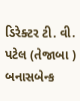ડિરેક્ટર ટી. વી. પટેલ (તેજાબા ) બનાસબેન્ક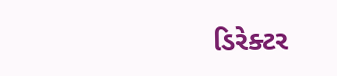ડિરેક્ટર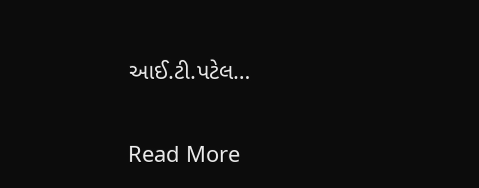આઈ.ટી.પટેલ…

Read More